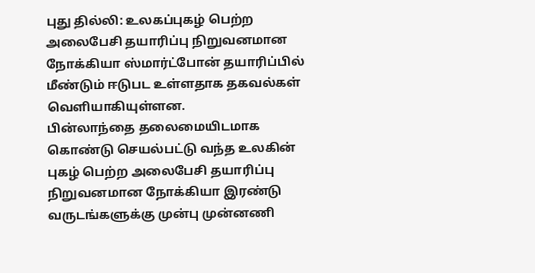புது தில்லி: உலகப்புகழ் பெற்ற அலைபேசி தயாரிப்பு நிறுவனமான நோக்கியா ஸ்மார்ட்போன் தயாரிப்பில் மீண்டும் ஈடுபட உள்ளதாக தகவல்கள் வெளியாகியுள்ளன.
பின்லாந்தை தலைமையிடமாக கொண்டு செயல்பட்டு வந்த உலகின் புகழ் பெற்ற அலைபேசி தயாரிப்பு நிறுவனமான நோக்கியா இரண்டு வருடங்களுக்கு முன்பு முன்னணி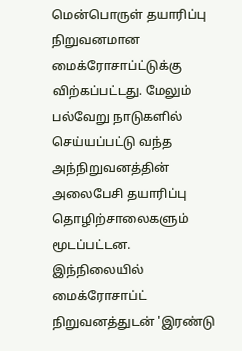மென்பொருள் தயாரிப்பு நிறுவனமான மைக்ரோசாப்ட்டுக்கு விற்கப்பட்டது. மேலும் பல்வேறு நாடுகளில் செய்யப்பட்டு வந்த அந்நிறுவனத்தின் அலைபேசி தயாரிப்பு தொழிற்சாலைகளும் மூடப்பட்டன.
இந்நிலையில் மைக்ரோசாப்ட் நிறுவனத்துடன் 'இரண்டு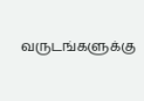வருடங்களுக்கு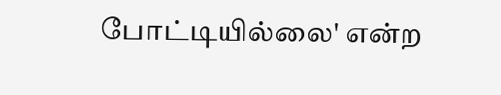போட்டியில்லை' என்ற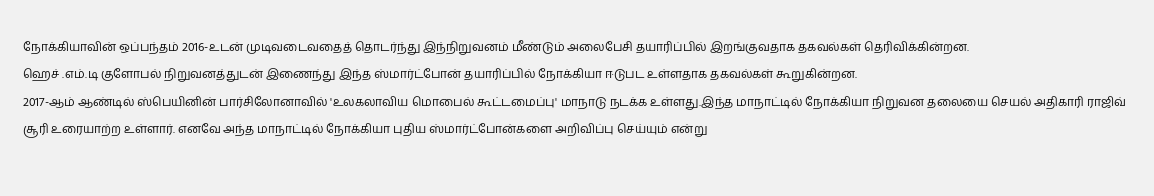நோக்கியாவின் ஒப்பந்தம் 2016-உடன் முடிவடைவதைத் தொடர்ந்து இந்நிறுவனம் மீண்டும் அலைபேசி தயாரிப்பில் இறங்குவதாக தகவல்கள் தெரிவிக்கின்றன.
ஹெச் .எம்.டி குளோபல் நிறுவனத்துடன் இணைந்து இந்த ஸ்மார்ட்போன் தயாரிப்பில் நோக்கியா ஈடுபட உள்ளதாக தகவல்கள் கூறுகின்றன.
2017-ஆம் ஆண்டில் ஸ்பெயினின் பார்சிலோனாவில் 'உலகலாவிய மொபைல் கூட்டமைப்பு' மாநாடு நடக்க உள்ளது.இந்த மாநாட்டில் நோக்கியா நிறுவன தலையை செயல் அதிகாரி ராஜிவ் சூரி உரையாற்ற உள்ளார். எனவே அந்த மாநாட்டில் நோக்கியா புதிய ஸ்மார்ட்போன்களை அறிவிப்பு செய்யும் என்று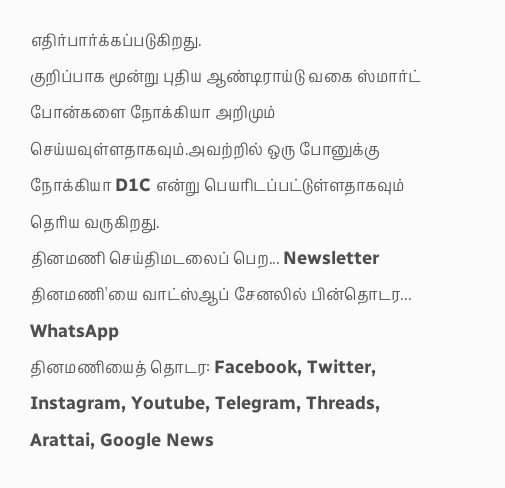எதிர்பார்க்கப்படுகிறது.
குறிப்பாக மூன்று புதிய ஆண்டிராய்டு வகை ஸ்மார்ட் போன்களை நோக்கியா அறிமும் செய்யவுள்ளதாகவும்.அவற்றில் ஒரு போனுக்கு நோக்கியா D1C என்று பெயரிடப்பட்டுள்ளதாகவும் தெரிய வருகிறது.
தினமணி செய்திமடலைப் பெற... Newsletter
தினமணி'யை வாட்ஸ்ஆப் சேனலில் பின்தொடர... WhatsApp
தினமணியைத் தொடர: Facebook, Twitter, Instagram, Youtube, Telegram, Threads, Arattai, Google News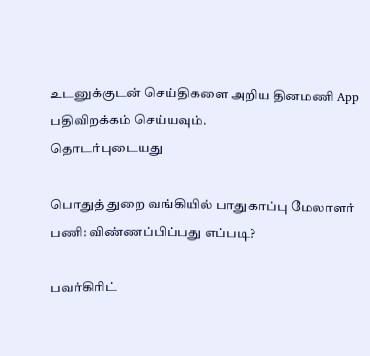உடனுக்குடன் செய்திகளை அறிய தினமணி App பதிவிறக்கம் செய்யவும்.
தொடர்புடையது

பொதுத் துறை வங்கியில் பாதுகாப்பு மேலாளர் பணி: விண்ணப்பிப்பது எப்படி?

பவர்கிரிட்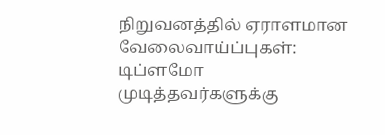நிறுவனத்தில் ஏராளமான வேலைவாய்ப்புகள்: டிப்ளமோ முடித்தவர்களுக்கு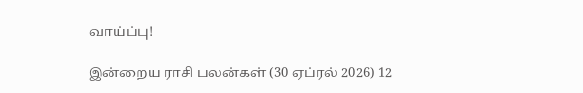வாய்ப்பு!

இன்றைய ராசி பலன்கள் (30 ஏப்ரல் 2026) 12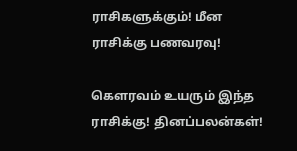ராசிகளுக்கும்! மீன ராசிக்கு பணவரவு!

கௌரவம் உயரும் இந்த ராசிக்கு! தினப்பலன்கள்!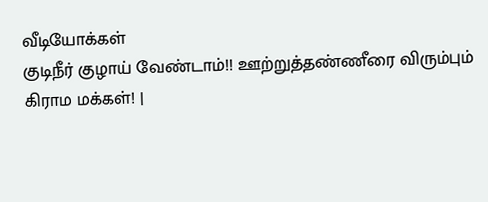வீடியோக்கள்
குடிநீர் குழாய் வேண்டாம்!! ஊற்றுத்தண்ணீரை விரும்பும் கிராம மக்கள்! |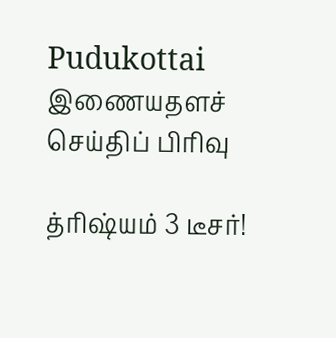Pudukottai
இணையதளச் செய்திப் பிரிவு

த்ரிஷ்யம் 3 டீசர்!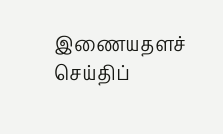இணையதளச் செய்திப்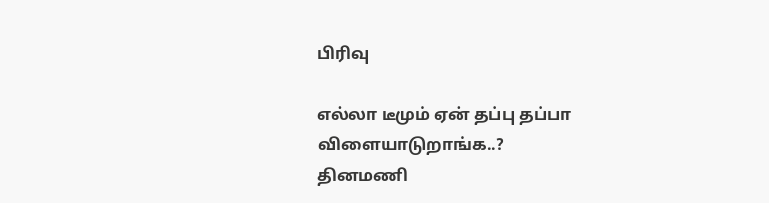பிரிவு

எல்லா டீமும் ஏன் தப்பு தப்பா விளையாடுறாங்க..?
தினமணி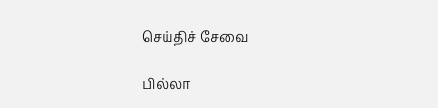செய்திச் சேவை

பில்லா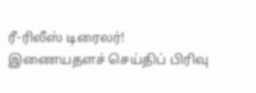ரீ-ரிலீஸ் டிரைலர்!
இணையதளச் செய்திப் பிரிவு